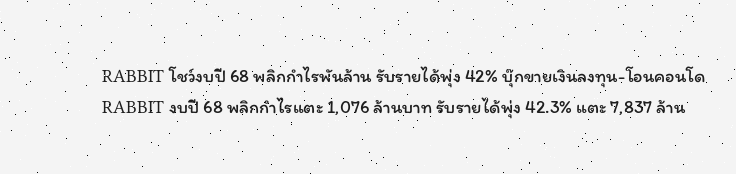RABBIT โชว์งบปี 68 พลิกกำไรพันล้าน รับรายได้พุ่ง 42% บุ๊กขายเงินลงทุน-โอนคอนโด
RABBIT งบปี 68 พลิกกำไรแตะ 1,076 ล้านบาท รับรายได้พุ่ง 42.3% แตะ 7,837 ล้าน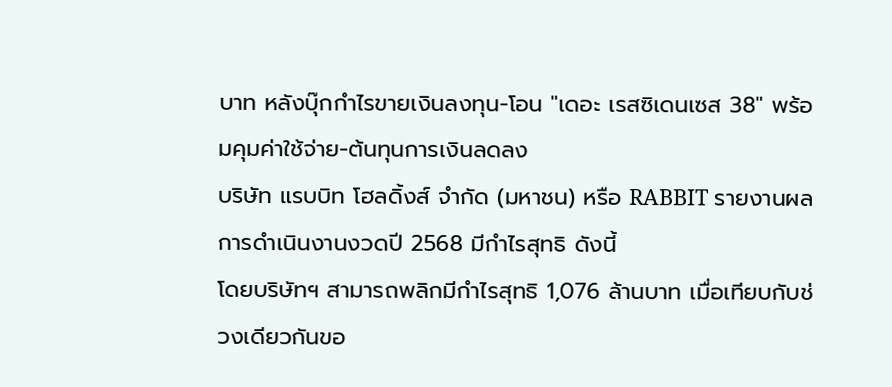บาท หลังบุ๊กกำไรขายเงินลงทุน-โอน "เดอะ เรสซิเดนเซส 38" พร้อมคุมค่าใช้จ่าย-ต้นทุนการเงินลดลง
บริษัท แรบบิท โฮลดิ้งส์ จำกัด (มหาชน) หรือ RABBIT รายงานผลการดำเนินงานงวดปี 2568 มีกำไรสุทธิ ดังนี้
โดยบริษัทฯ สามารถพลิกมีกำไรสุทธิ 1,076 ล้านบาท เมื่อเทียบกับช่วงเดียวกันขอ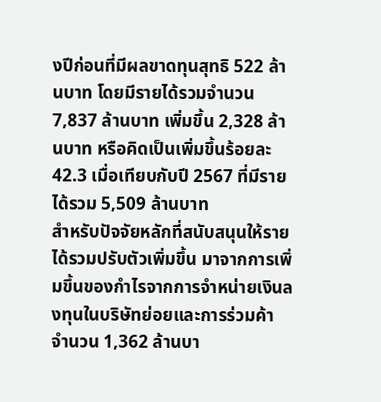งปีก่อนที่มีผลขาดทุนสุทธิ 522 ล้านบาท โดยมีรายได้รวมจำนวน 7,837 ล้านบาท เพิ่มขึ้น 2,328 ล้านบาท หรือคิดเป็นเพิ่มขึ้นร้อยละ 42.3 เมื่อเทียบกับปี 2567 ที่มีรายได้รวม 5,509 ล้านบาท
สำหรับปัจจัยหลักที่สนับสนุนให้รายได้รวมปรับตัวเพิ่มขึ้น มาจากการเพิ่มขึ้นของกำไรจากการจำหน่ายเงินลงทุนในบริษัทย่อยและการร่วมค้า จำนวน 1,362 ล้านบา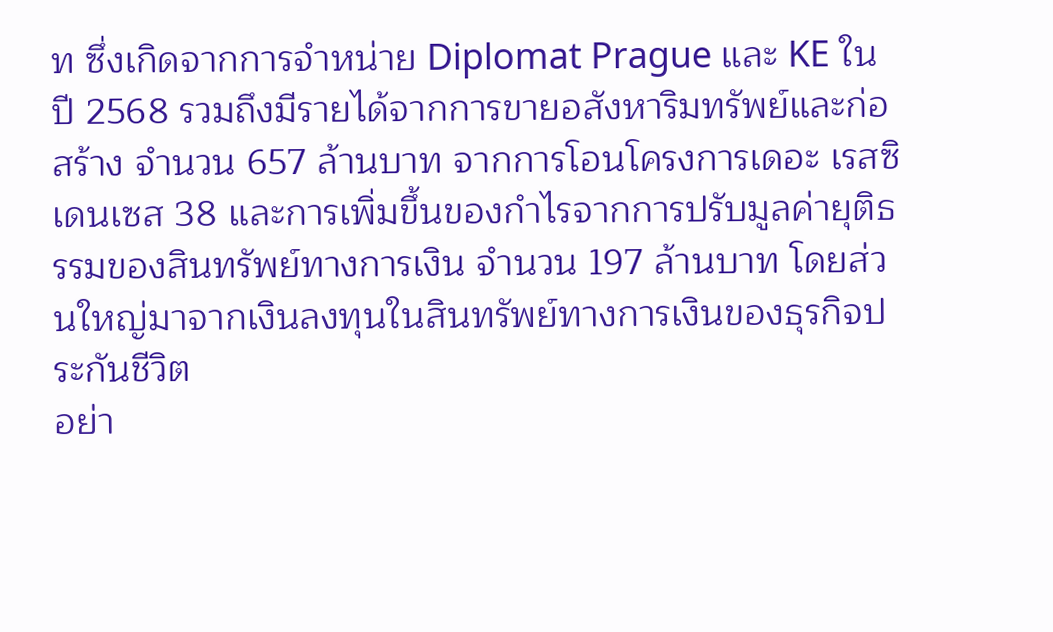ท ซึ่งเกิดจากการจำหน่าย Diplomat Prague และ KE ในปี 2568 รวมถึงมีรายได้จากการขายอสังหาริมทรัพย์และก่อสร้าง จำนวน 657 ล้านบาท จากการโอนโครงการเดอะ เรสซิเดนเซส 38 และการเพิ่มขึ้นของกำไรจากการปรับมูลค่ายุติธรรมของสินทรัพย์ทางการเงิน จำนวน 197 ล้านบาท โดยส่วนใหญ่มาจากเงินลงทุนในสินทรัพย์ทางการเงินของธุรกิจประกันชีวิต
อย่า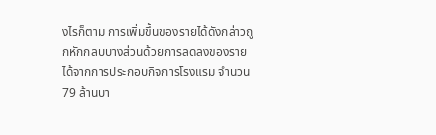งไรก็ตาม การเพิ่มขึ้นของรายได้ดังกล่าวถูกหักกลบบางส่วนด้วยการลดลงของรายได้จากการประกอบกิจการโรงแรม จำนวน 79 ล้านบา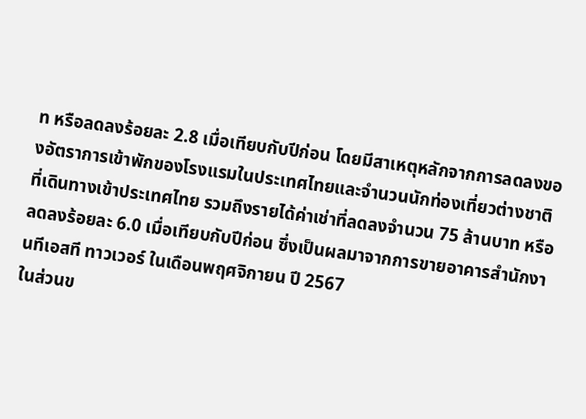ท หรือลดลงร้อยละ 2.8 เมื่อเทียบกับปีก่อน โดยมีสาเหตุหลักจากการลดลงของอัตราการเข้าพักของโรงแรมในประเทศไทยและจำนวนนักท่องเที่ยวต่างชาติที่เดินทางเข้าประเทศไทย รวมถึงรายได้ค่าเช่าที่ลดลงจำนวน 75 ล้านบาท หรือลดลงร้อยละ 6.0 เมื่อเทียบกับปีก่อน ซึ่งเป็นผลมาจากการขายอาคารสำนักงานทีเอสที ทาวเวอร์ ในเดือนพฤศจิกายน ปี 2567
ในส่วนข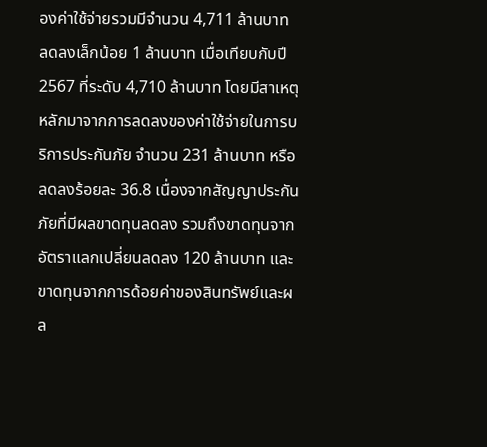องค่าใช้จ่ายรวมมีจำนวน 4,711 ล้านบาท ลดลงเล็กน้อย 1 ล้านบาท เมื่อเทียบกับปี 2567 ที่ระดับ 4,710 ล้านบาท โดยมีสาเหตุหลักมาจากการลดลงของค่าใช้จ่ายในการบริการประกันภัย จำนวน 231 ล้านบาท หรือลดลงร้อยละ 36.8 เนื่องจากสัญญาประกันภัยที่มีผลขาดทุนลดลง รวมถึงขาดทุนจากอัตราแลกเปลี่ยนลดลง 120 ล้านบาท และขาดทุนจากการด้อยค่าของสินทรัพย์และผล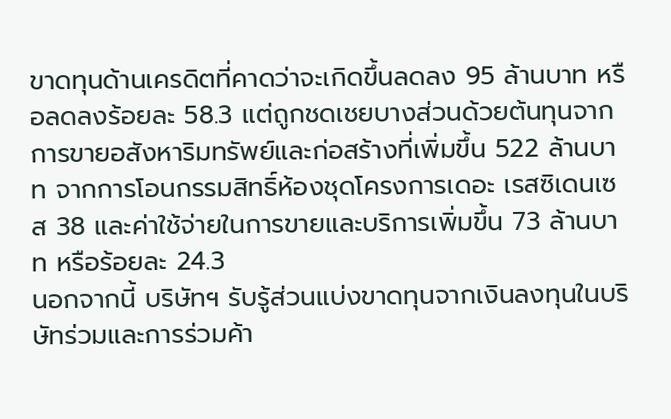ขาดทุนด้านเครดิตที่คาดว่าจะเกิดขึ้นลดลง 95 ล้านบาท หรือลดลงร้อยละ 58.3 แต่ถูกชดเชยบางส่วนด้วยต้นทุนจากการขายอสังหาริมทรัพย์และก่อสร้างที่เพิ่มขึ้น 522 ล้านบาท จากการโอนกรรมสิทธิ์ห้องชุดโครงการเดอะ เรสซิเดนเซส 38 และค่าใช้จ่ายในการขายและบริการเพิ่มขึ้น 73 ล้านบาท หรือร้อยละ 24.3
นอกจากนี้ บริษัทฯ รับรู้ส่วนแบ่งขาดทุนจากเงินลงทุนในบริษัทร่วมและการร่วมค้า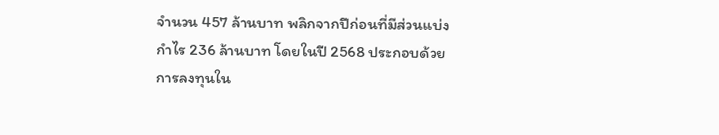จำนวน 457 ล้านบาท พลิกจากปีก่อนที่มีส่วนแบ่งกำไร 236 ล้านบาท โดยในปี 2568 ประกอบด้วยการลงทุนใน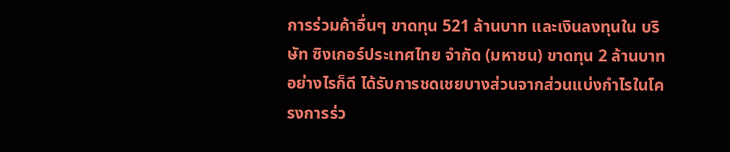การร่วมค้าอื่นๆ ขาดทุน 521 ล้านบาท และเงินลงทุนใน บริษัท ซิงเกอร์ประเทศไทย จำกัด (มหาชน) ขาดทุน 2 ล้านบาท อย่างไรก็ดี ได้รับการชดเชยบางส่วนจากส่วนแบ่งกำไรในโครงการร่ว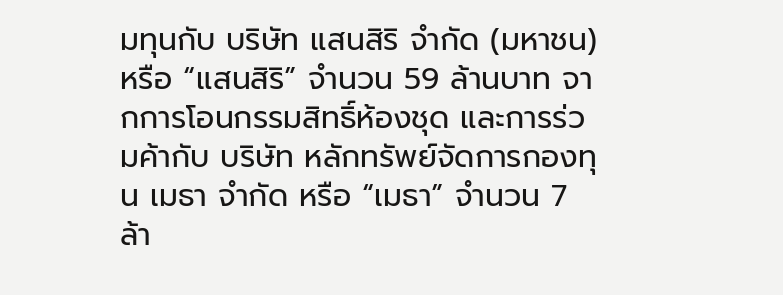มทุนกับ บริษัท แสนสิริ จำกัด (มหาชน) หรือ “แสนสิริ” จำนวน 59 ล้านบาท จากการโอนกรรมสิทธิ์ห้องชุด และการร่วมค้ากับ บริษัท หลักทรัพย์จัดการกองทุน เมธา จำกัด หรือ “เมธา” จำนวน 7 ล้า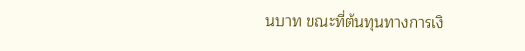นบาท ขณะที่ต้นทุนทางการเงิ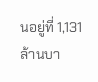นอยู่ที่ 1,131 ล้านบา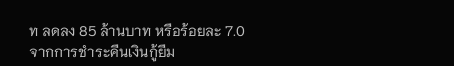ท ลดลง 85 ล้านบาท หรือร้อยละ 7.0 จากการชำระคืนเงินกู้ยืม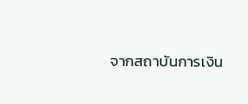จากสถาบันการเงิน